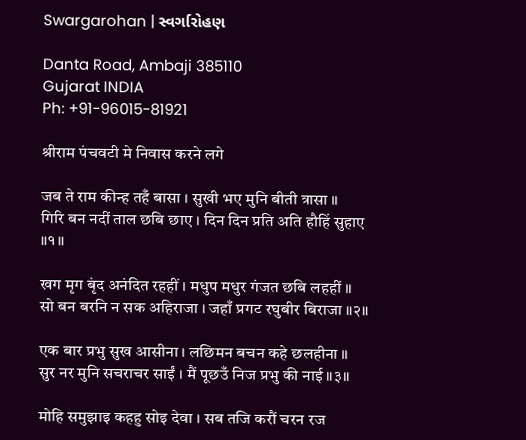Swargarohan | સ્વર્ગારોહણ

Danta Road, Ambaji 385110
Gujarat INDIA
Ph: +91-96015-81921

श्रीराम पंचवटी मे निवास करने लगे

जब ते राम कीन्ह तहँ बासा । सुखी भए मुनि बीती त्रासा ॥
गिरि बन नदीं ताल छबि छाए । दिन दिन प्रति अति हौहिं सुहाए ॥१॥

खग मृग बृंद अनंदित रहहीं । मधुप मधुर गंजत छबि लहहीं ॥
सो बन बरनि न सक अहिराजा । जहाँ प्रगट रघुबीर बिराजा ॥२॥

एक बार प्रभु सुख आसीना । लछिमन बचन कहे छलहीना ॥
सुर नर मुनि सचराचर साईं । मैं पूछउँ निज प्रभु की नाई ॥३॥

मोहि समुझाइ कहहु सोइ देवा । सब तजि करौं चरन रज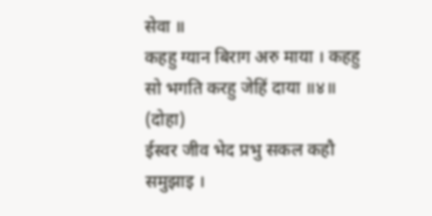सेवा ॥
कहहु ग्यान बिराग अरु माया । कहहु सो भगति करहु जेहिं दाया ॥४॥
(दोहा)
ईस्वर जीव भेद प्रभु सकल कहौ समुझाइ ।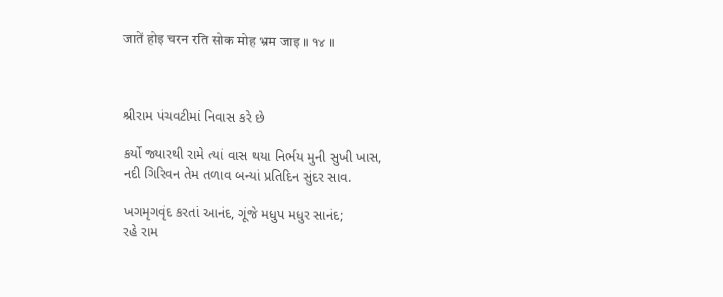जातें होइ चरन रति सोक मोह भ्रम जाइ ॥ १४ ॥



શ્રીરામ પંચવટીમાં નિવાસ કરે છે

કર્યો જ્યારથી રામે ત્યાં વાસ થયા નિર્ભય મુની સુખી ખાસ,
નદી ગિરિવન તેમ તળાવ બન્યાં પ્રતિદિન સુંદર સાવ.

ખગમૃગવૃંદ કરતાં આનંદ, ગૂંજે મધુપ મધુર સાનંદ;
રહે રામ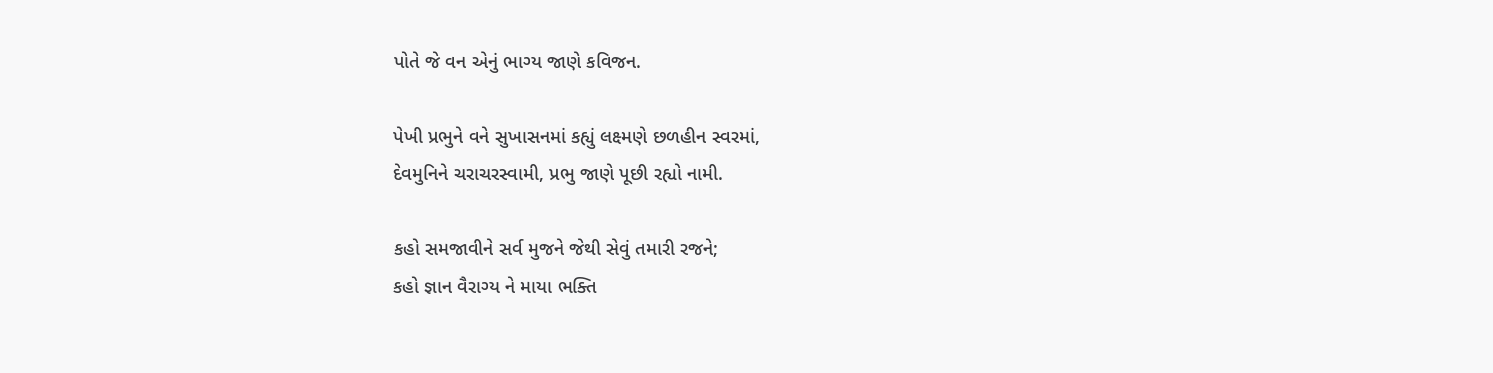પોતે જે વન એનું ભાગ્ય જાણે કવિજન.

પેખી પ્રભુને વને સુખાસનમાં કહ્યું લક્ષ્મણે છળહીન સ્વરમાં,
દેવમુનિને ચરાચરસ્વામી, પ્રભુ જાણે પૂછી રહ્યો નામી.

કહો સમજાવીને સર્વ મુજને જેથી સેવું તમારી રજને;
કહો જ્ઞાન વૈરાગ્ય ને માયા ભક્તિ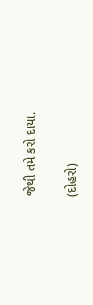જેથી તમે કરો દાયા.

(દોહરો)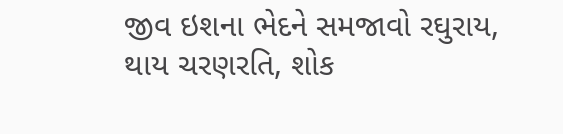જીવ ઇશના ભેદને સમજાવો રઘુરાય,
થાય ચરણરતિ, શોક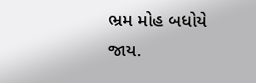ભ્રમ મોહ બધોયે જાય.